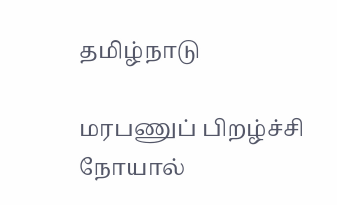தமிழ்நாடு

மரபணுப் பிறழ்ச்சி நோயால்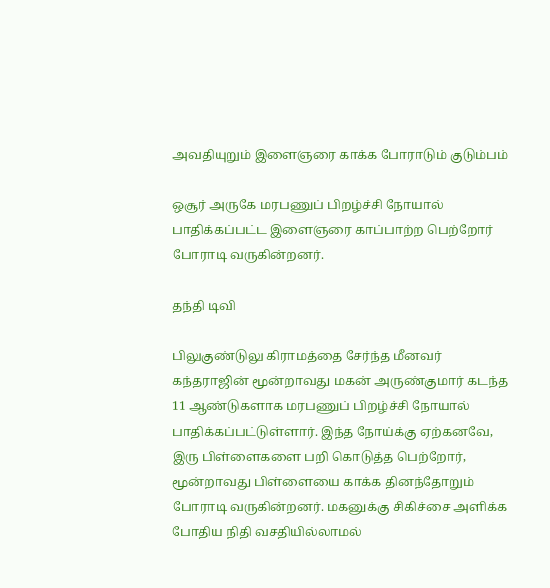அவதியுறும் இளைஞரை காக்க போராடும் குடும்பம்

ஒசூர் அருகே மரபணுப் பிறழ்ச்சி நோயால் பாதிக்கப்பட்ட இளைஞரை காப்பாற்ற பெற்றோர் போராடி வருகின்றனர்.

தந்தி டிவி

பிலுகுண்டுலு கிராமத்தை சேர்ந்த மீனவர் கந்தராஜின் மூன்றாவது மகன் அருண்குமார் கடந்த 11 ஆண்டுகளாக மரபணுப் பிறழ்ச்சி நோயால் பாதிக்கப்பட்டுள்ளார். இந்த நோய்க்கு ஏற்கனவே, இரு பிள்ளைகளை பறி கொடுத்த பெற்றோர், மூன்றாவது பிள்ளையை காக்க தினந்தோறும் போராடி வருகின்றனர். மகனுக்கு சிகிச்சை அளிக்க போதிய நிதி வசதியில்லாமல்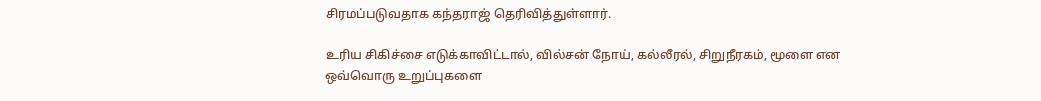சிரமப்படுவதாக கந்தராஜ் தெரிவித்துள்ளார்.

உரிய சிகிச்சை எடுக்காவிட்டால், வில்சன் நோய், கல்லீரல், சிறுநீரகம், மூளை என ஒவ்வொரு உறுப்புகளை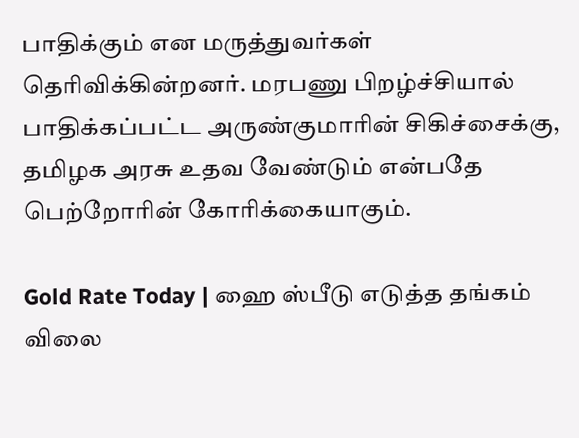பாதிக்கும் என மருத்துவர்கள் தெரிவிக்கின்றனர். மரபணு பிறழ்ச்சியால் பாதிக்கப்பட்ட அருண்குமாரின் சிகிச்சைக்கு, தமிழக அரசு உதவ வேண்டும் என்பதே பெற்றோரின் கோரிக்கையாகும்.

Gold Rate Today | ஹை ஸ்பீடு எடுத்த தங்கம் விலை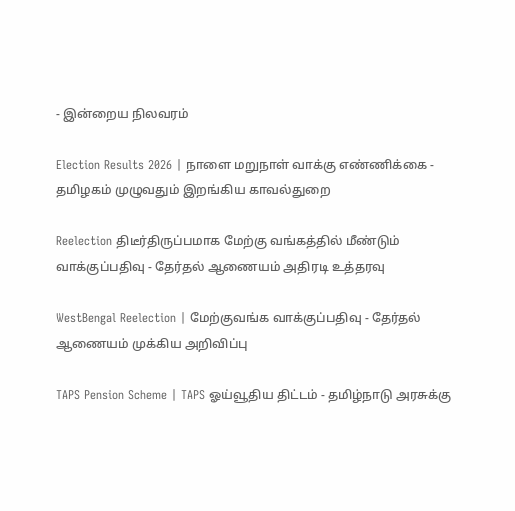- இன்றைய நிலவரம்

Election Results 2026 | நாளை மறுநாள் வாக்கு எண்ணிக்கை - தமிழகம் முழுவதும் இறங்கிய காவல்துறை

Reelection திடீர்திருப்பமாக மேற்கு வங்கத்தில் மீண்டும் வாக்குப்பதிவு - தேர்தல் ஆணையம் அதிரடி உத்தரவு

WestBengal Reelection | மேற்குவங்க வாக்குப்பதிவு - தேர்தல் ஆணையம் முக்கிய அறிவிப்பு

TAPS Pension Scheme | TAPS ஓய்வூதிய திட்டம் - தமிழ்நாடு அரசுக்கு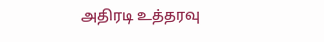அதிரடி உத்தரவு